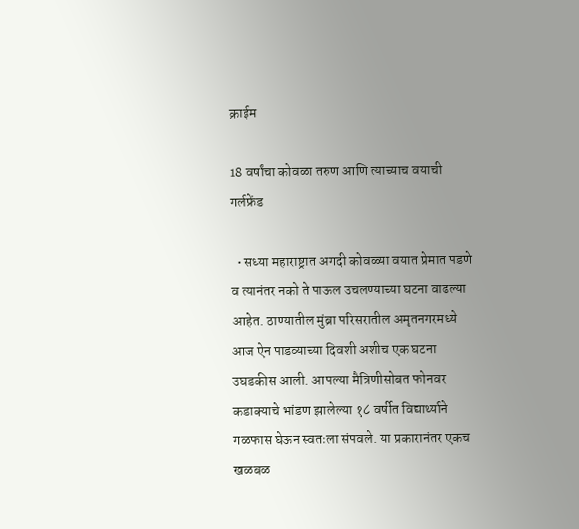क्राईम

18 वर्षांचा कोवळा तरुण आणि त्याच्याच वयाची गर्लफ्रेंड

  • सध्या महाराष्ट्रात अगदी कोवळ्या वयात प्रेमात पडणे व त्यानंतर नको ते पाऊल उचलण्याच्या घटना वाढल्या आहेत. ठाण्यातील मुंब्रा परिसरातील अमृतनगरमध्ये आज ऐन पाडव्याच्या दिवशी अशीच एक घटना उघडकीस आली. आपल्या मैत्रिणीसोबत फोनवर कडाक्याचे भांडण झालेल्या १८ वर्षीत विद्यार्थ्याने गळफास घेऊन स्वतःला संपवले. या प्रकारानंतर एकच खळबळ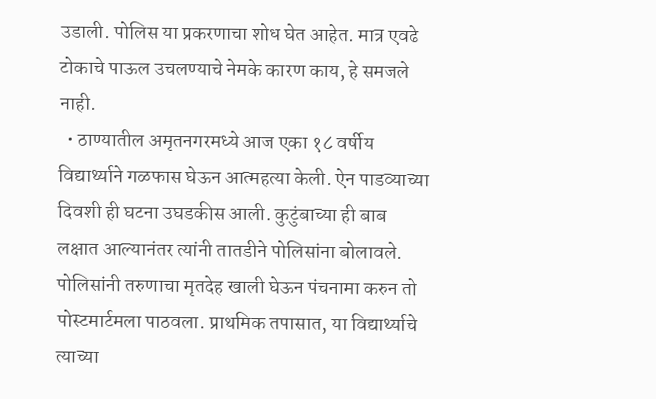उडाली. पोलिस या प्रकरणाचा शोध घेत आहेत. मात्र एवढे टोकाचे पाऊल उचलण्याचे नेमके कारण काय, हे समजले नाही.
  • ठाण्यातील अमृतनगरमध्ये आज एका १८ वर्षीय विद्यार्थ्याने गळफास घेऊन आत्महत्या केली. ऐन पाडव्याच्या दिवशी ही घटना उघडकीस आली. कुटुंबाच्या ही बाब लक्षात आल्यानंतर त्यांनी तातडीने पोलिसांना बोलावले. पोलिसांनी तरुणाचा मृतदेह खाली घेऊन पंचनामा करुन तो पोस्टमार्टमला पाठवला. प्राथमिक तपासात, या विद्यार्थ्याचे त्याच्या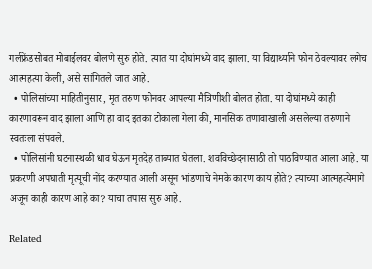गर्लफ्रेंडसोबत मोबाईलवर बोलणे सुरु होते. त्यात या दोघांमध्ये वाद झाला. या विद्यार्थ्याने फोन ठेवल्यावर लगेच आत्महत्या केली, असे सांगितले जात आहे.
  • पोलिसांच्या माहितीनुसार, मृत तरुण फोनवर आपल्या मैत्रिणीशी बोलत होता. या दोघांमध्ये काही कारणावरून वाद झाला आणि हा वाद इतका टोकाला गेला की, मानसिक तणावाखाली असलेल्या तरुणाने स्वतःला संपवले.
  • पोलिसांनी घटनास्थळी धाव घेऊन मृतदेह ताब्यात घेतला. शवविच्छेदनासाठी तो पाठविण्यात आला आहे. या प्रकरणी अपघाती मृत्यूची नोंद करण्यात आली असून भांडणाचे नेमके कारण काय होते? त्याच्या आत्महत्येमागे अजून काही कारण आहे का? याचा तपास सुरु आहे.

Related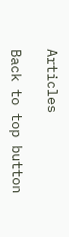Articles

Back to top button